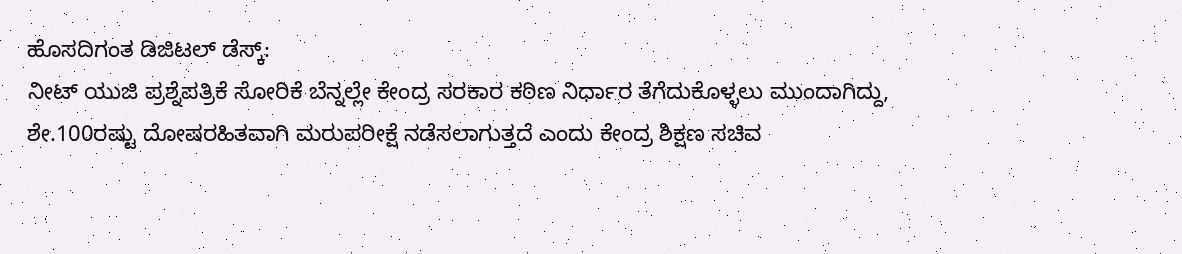ಹೊಸದಿಗಂತ ಡಿಜಿಟಲ್ ಡೆಸ್ಕ್:
ನೀಟ್ ಯುಜಿ ಪ್ರಶ್ನೆಪತ್ರಿಕೆ ಸೋರಿಕೆ ಬೆನ್ನಲ್ಲೇ ಕೇಂದ್ರ ಸರಕಾರ ಕಠಿಣ ನಿರ್ಧಾರ ತೆಗೆದುಕೊಳ್ಳಲು ಮುಂದಾಗಿದ್ದು, ಶೇ.100ರಷ್ಟು ದೋಷರಹಿತವಾಗಿ ಮರುಪರೀಕ್ಷೆ ನಡೆಸಲಾಗುತ್ತದೆ ಎಂದು ಕೇಂದ್ರ ಶಿಕ್ಷಣ ಸಚಿವ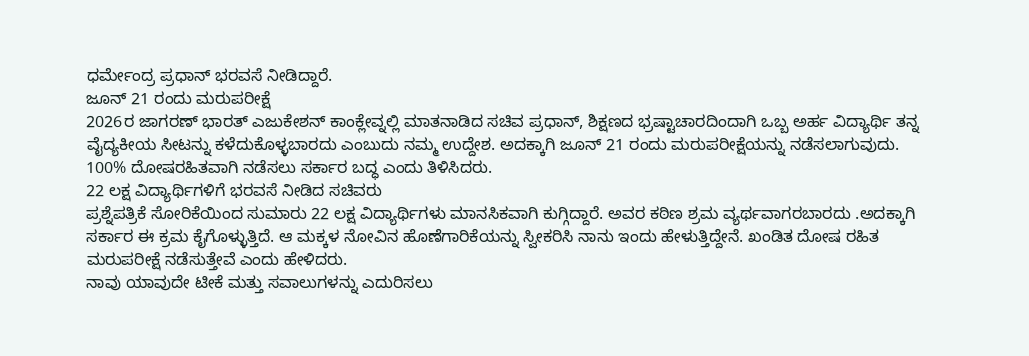ಧರ್ಮೇಂದ್ರ ಪ್ರಧಾನ್ ಭರವಸೆ ನೀಡಿದ್ದಾರೆ.
ಜೂನ್ 21 ರಂದು ಮರುಪರೀಕ್ಷೆ
2026ರ ಜಾಗರಣ್ ಭಾರತ್ ಎಜುಕೇಶನ್ ಕಾಂಕ್ಲೇವ್ನಲ್ಲಿ ಮಾತನಾಡಿದ ಸಚಿವ ಪ್ರಧಾನ್, ಶಿಕ್ಷಣದ ಭ್ರಷ್ಟಾಚಾರದಿಂದಾಗಿ ಒಬ್ಬ ಅರ್ಹ ವಿದ್ಯಾರ್ಥಿ ತನ್ನ ವೈದ್ಯಕೀಯ ಸೀಟನ್ನು ಕಳೆದುಕೊಳ್ಳಬಾರದು ಎಂಬುದು ನಮ್ಮ ಉದ್ದೇಶ. ಅದಕ್ಕಾಗಿ ಜೂನ್ 21 ರಂದು ಮರುಪರೀಕ್ಷೆಯನ್ನು ನಡೆಸಲಾಗುವುದು. 100% ದೋಷರಹಿತವಾಗಿ ನಡೆಸಲು ಸರ್ಕಾರ ಬದ್ಧ ಎಂದು ತಿಳಿಸಿದರು.
22 ಲಕ್ಷ ವಿದ್ಯಾರ್ಥಿಗಳಿಗೆ ಭರವಸೆ ನೀಡಿದ ಸಚಿವರು
ಪ್ರಶ್ನೆಪತ್ರಿಕೆ ಸೋರಿಕೆಯಿಂದ ಸುಮಾರು 22 ಲಕ್ಷ ವಿದ್ಯಾರ್ಥಿಗಳು ಮಾನಸಿಕವಾಗಿ ಕುಗ್ಗಿದ್ದಾರೆ. ಅವರ ಕಠಿಣ ಶ್ರಮ ವ್ಯರ್ಥವಾಗರಬಾರದು .ಅದಕ್ಕಾಗಿ ಸರ್ಕಾರ ಈ ಕ್ರಮ ಕೈಗೊಳ್ಳುತ್ತಿದೆ. ಆ ಮಕ್ಕಳ ನೋವಿನ ಹೊಣೆಗಾರಿಕೆಯನ್ನು ಸ್ವೀಕರಿಸಿ ನಾನು ಇಂದು ಹೇಳುತ್ತಿದ್ದೇನೆ. ಖಂಡಿತ ದೋಷ ರಹಿತ ಮರುಪರೀಕ್ಷೆ ನಡೆಸುತ್ತೇವೆ ಎಂದು ಹೇಳಿದರು.
ನಾವು ಯಾವುದೇ ಟೀಕೆ ಮತ್ತು ಸವಾಲುಗಳನ್ನು ಎದುರಿಸಲು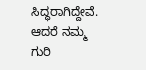ಸಿದ್ಧರಾಗಿದ್ದೇವೆ. ಆದರೆ ನಮ್ಮ ಗುರಿ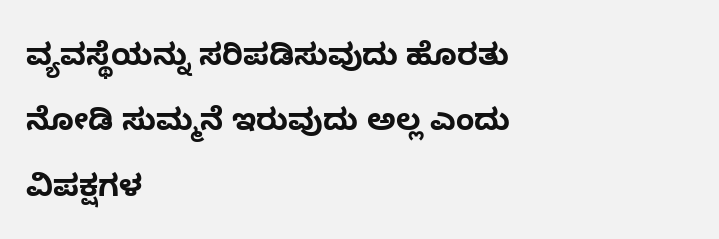ವ್ಯವಸ್ಥೆಯನ್ನು ಸರಿಪಡಿಸುವುದು ಹೊರತು ನೋಡಿ ಸುಮ್ಮನೆ ಇರುವುದು ಅಲ್ಲ ಎಂದು ವಿಪಕ್ಷಗಳ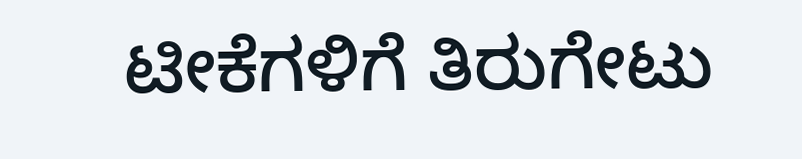ಟೀಕೆಗಳಿಗೆ ತಿರುಗೇಟು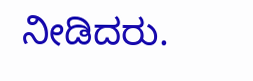ನೀಡಿದರು.